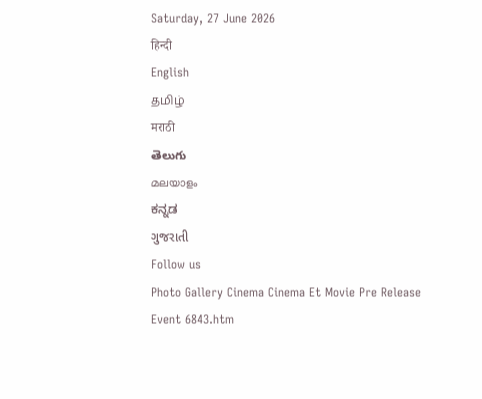Saturday, 27 June 2026
हिन्दी
English
தமிழ்
मराठी
తెలుగు
മലയാളം
ಕನ್ನಡ
ગુજરાતી
Follow us
Photo Gallery Cinema Cinema Et Movie Pre Release Event 6843.htm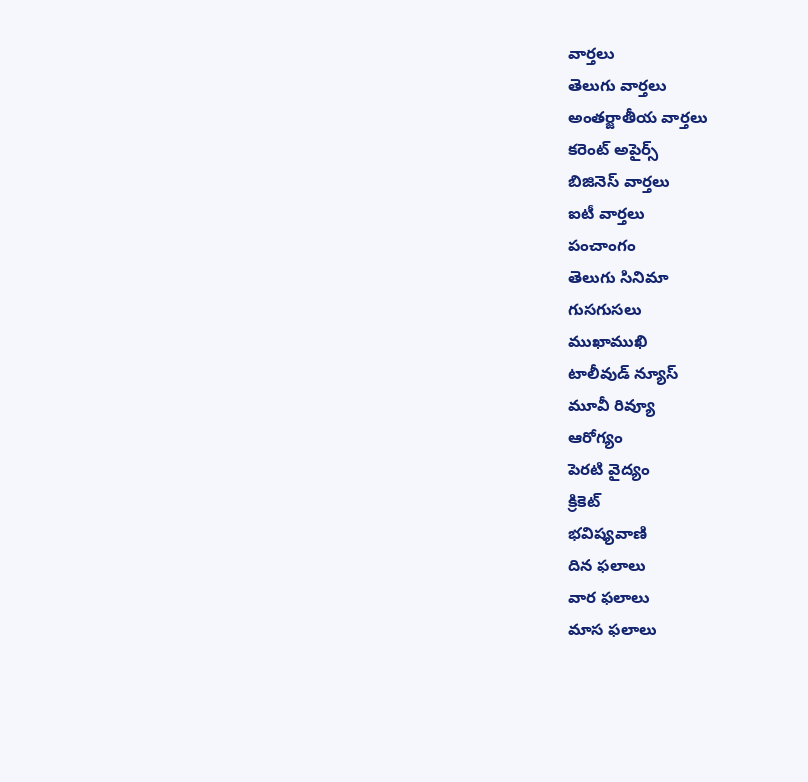వార్తలు
తెలుగు వార్తలు
అంతర్జాతీయ వార్తలు
కరెంట్ అపైర్స్
బిజినెస్ వార్తలు
ఐటీ వార్తలు
పంచాంగం
తెలుగు సినిమా
గుసగుసలు
ముఖాముఖి
టాలీవుడ్ న్యూస్
మూవీ రివ్యూ
ఆరోగ్యం
పెరటి వైద్యం
క్రికెట్
భవిష్యవాణి
దిన ఫలాలు
వార ఫలాలు
మాస ఫలాలు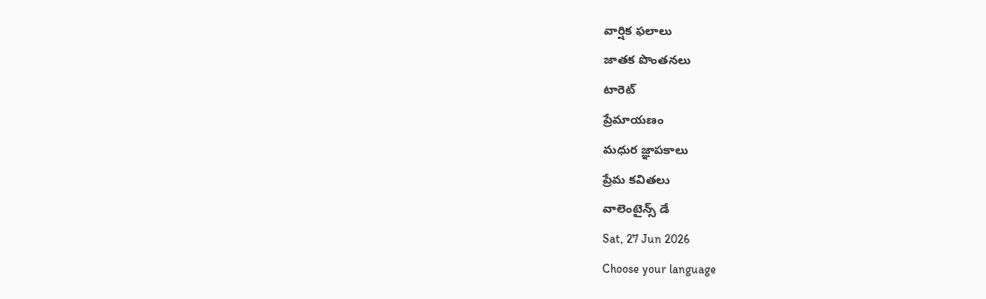వార్షిక ఫలాలు
జాతక పొంతనలు
టారెట్
ప్రేమాయణం
మధుర జ్ఞాపకాలు
ప్రేమ కవితలు
వాలెంటైన్స్ డే
Sat, 27 Jun 2026
Choose your language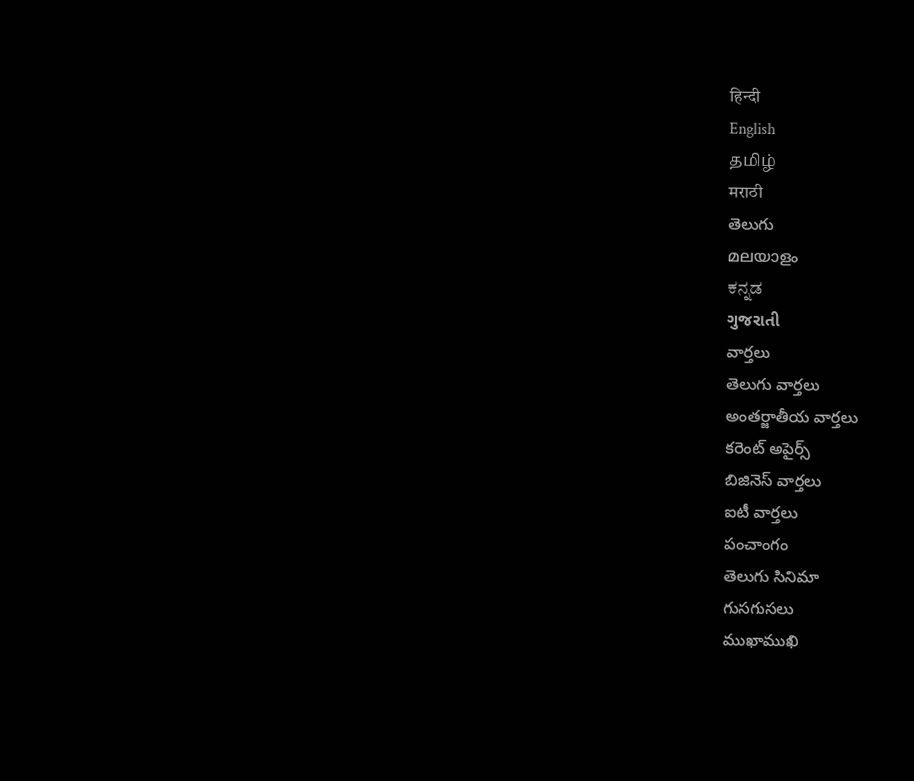हिन्दी
English
தமிழ்
मराठी
తెలుగు
മലയാളം
ಕನ್ನಡ
ગુજરાતી
వార్తలు
తెలుగు వార్తలు
అంతర్జాతీయ వార్తలు
కరెంట్ అపైర్స్
బిజినెస్ వార్తలు
ఐటీ వార్తలు
పంచాంగం
తెలుగు సినిమా
గుసగుసలు
ముఖాముఖి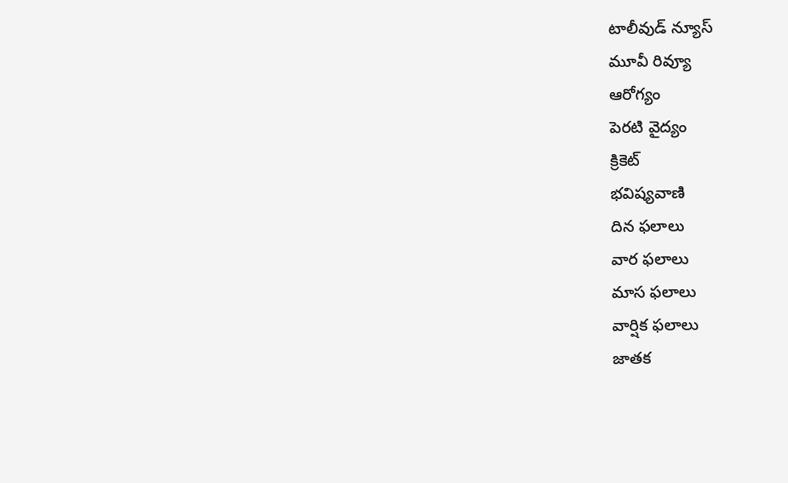టాలీవుడ్ న్యూస్
మూవీ రివ్యూ
ఆరోగ్యం
పెరటి వైద్యం
క్రికెట్
భవిష్యవాణి
దిన ఫలాలు
వార ఫలాలు
మాస ఫలాలు
వార్షిక ఫలాలు
జాతక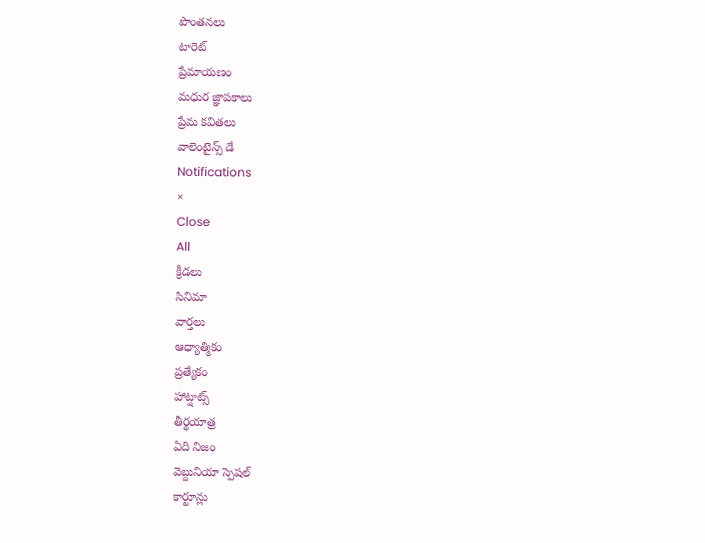పొంతనలు
టారెట్
ప్రేమాయణం
మధుర జ్ఞాపకాలు
ప్రేమ కవితలు
వాలెంటైన్స్ డే
Notifications
×
Close
All
క్రీడలు
సినిమా
వార్తలు
ఆధ్యాత్మికం
ప్రత్యేకం
హాట్షాట్స్
తీర్థయాత్ర
ఏది నిజం
వెబ్దునియా స్పెషల్
కార్టూన్లు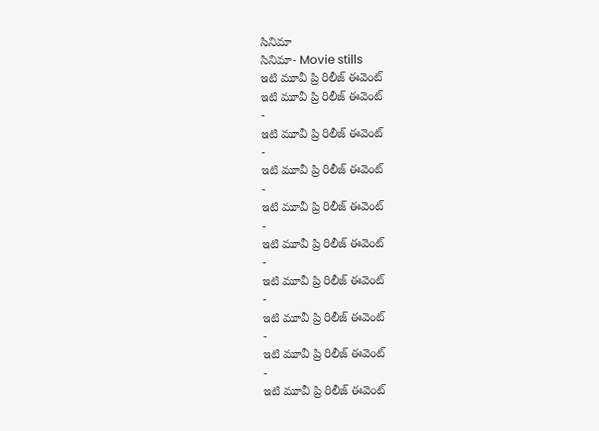సినిమా
సినిమా- Movie stills
ఇటి మూవీ ప్రి రిలీజ్ ఈవెంట్
ఇటి మూవీ ప్రి రిలీజ్ ఈవెంట్
-
ఇటి మూవీ ప్రి రిలీజ్ ఈవెంట్
-
ఇటి మూవీ ప్రి రిలీజ్ ఈవెంట్
-
ఇటి మూవీ ప్రి రిలీజ్ ఈవెంట్
-
ఇటి మూవీ ప్రి రిలీజ్ ఈవెంట్
-
ఇటి మూవీ ప్రి రిలీజ్ ఈవెంట్
-
ఇటి మూవీ ప్రి రిలీజ్ ఈవెంట్
-
ఇటి మూవీ ప్రి రిలీజ్ ఈవెంట్
-
ఇటి మూవీ ప్రి రిలీజ్ ఈవెంట్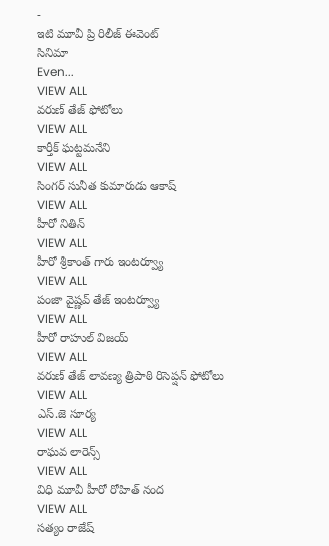-
ఇటి మూవీ ప్రి రిలీజ్ ఈవెంట్
సినిమా
Even...
VIEW ALL
వరుణ్ తేజ్ ఫోటోలు
VIEW ALL
కార్తీక్ ఘట్టమనేని
VIEW ALL
సింగర్ సునీత కుమారుడు ఆకాష్
VIEW ALL
హీరో నితిన్
VIEW ALL
హీరో శ్రీకాంత్ గారు ఇంటర్వ్యూ
VIEW ALL
పంజా వైష్ణవ్ తేజ్ ఇంటర్వ్యూ
VIEW ALL
హీరో రాహుల్ విజయ్
VIEW ALL
వరుణ్ తేజ్ లావణ్య త్రిపాఠి రిసెప్షన్ ఫోటోలు
VIEW ALL
ఎస్.జె సూర్య
VIEW ALL
రాఘవ లారెన్స్
VIEW ALL
విధి మూవీ హీరో రోహిత్ నంద
VIEW ALL
సత్యం రాజేష్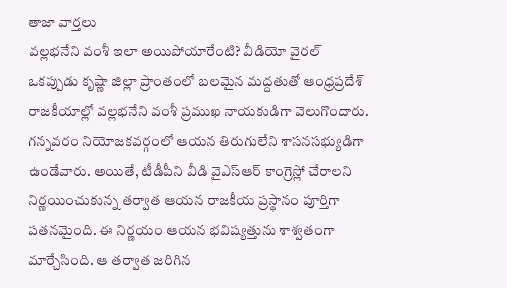తాజా వార్తలు
వల్లభనేని వంశీ ఇలా అయిపోయారేంటి? వీడియో వైరల్
ఒకప్పుడు కృష్ణా జిల్లా ప్రాంతంలో బలమైన మద్దతుతో ఆంధ్రప్రదేశ్ రాజకీయాల్లో వల్లభనేని వంశీ ప్రముఖ నాయకుడిగా వెలుగొందారు. గన్నవరం నియోజకవర్గంలో ఆయన తిరుగులేని శాసనసభ్యుడిగా ఉండేవారు. అయితే, టీడీపీని వీడి వైఎస్ఆర్ కాంగ్రెస్లో చేరాలని నిర్ణయించుకున్న తర్వాత ఆయన రాజకీయ ప్రస్థానం పూర్తిగా పతనమైంది. ఈ నిర్ణయం ఆయన భవిష్యత్తును శాశ్వతంగా మార్చేసింది. ఆ తర్వాత జరిగిన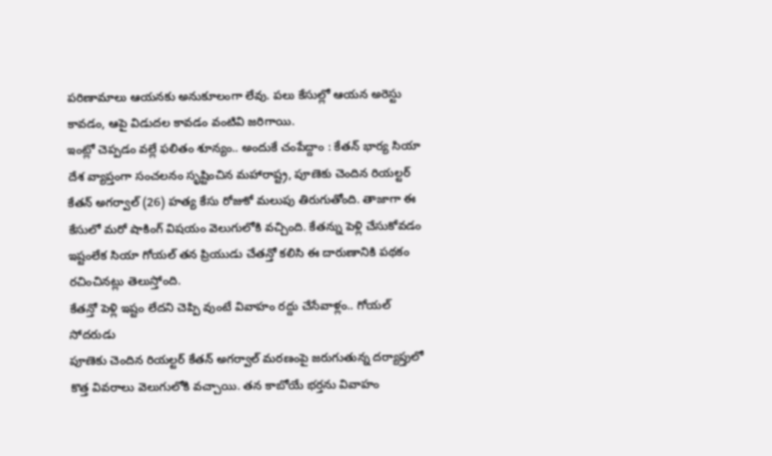పరిణామాలు ఆయనకు అనుకూలంగా లేవు. పలు కేసుల్లో ఆయన అరెస్టు కావడం, ఆపై విడుదల కావడం వంటివి జరిగాయి.
ఇంట్లో చెప్పడం వల్లే ఫలితం శూన్యం.. అందుకే చంపేద్దాం : కేతన్ భార్య సియా
దేశ వ్యాప్తంగా సంచలనం సృష్టించిన మహారాష్ట్ర, పూణెకు చెందిన రియల్టర్ కేతన్ అగర్వాల్ (26) హత్య కేసు రోజుకో మలుపు తిరుగుతోంది. తాజాగా ఈ కేసులో మరో షాకింగ్ విషయం వెలుగులోకి వచ్చింది. కేతన్ను పెళ్లి చేసుకోవడం ఇష్టంలేక సియా గోయల్ తన ప్రియుడు చేతన్తో కలిసి ఈ దారుణానికి పథకం రచించినట్లు తెలుస్తోంది.
కేతన్తో పెళ్లి ఇష్టం లేదని చెప్పి వుంటే వివాహం రద్దు చేసేవాళ్లం.. గోయల్ సోదరుడు
పూణెకు చెందిన రియల్టర్ కేతన్ అగర్వాల్ మరణంపై జరుగుతున్న దర్యాప్తులో కొత్త వివరాలు వెలుగులోకి వచ్చాయి. తన కాబోయే భర్తను వివాహం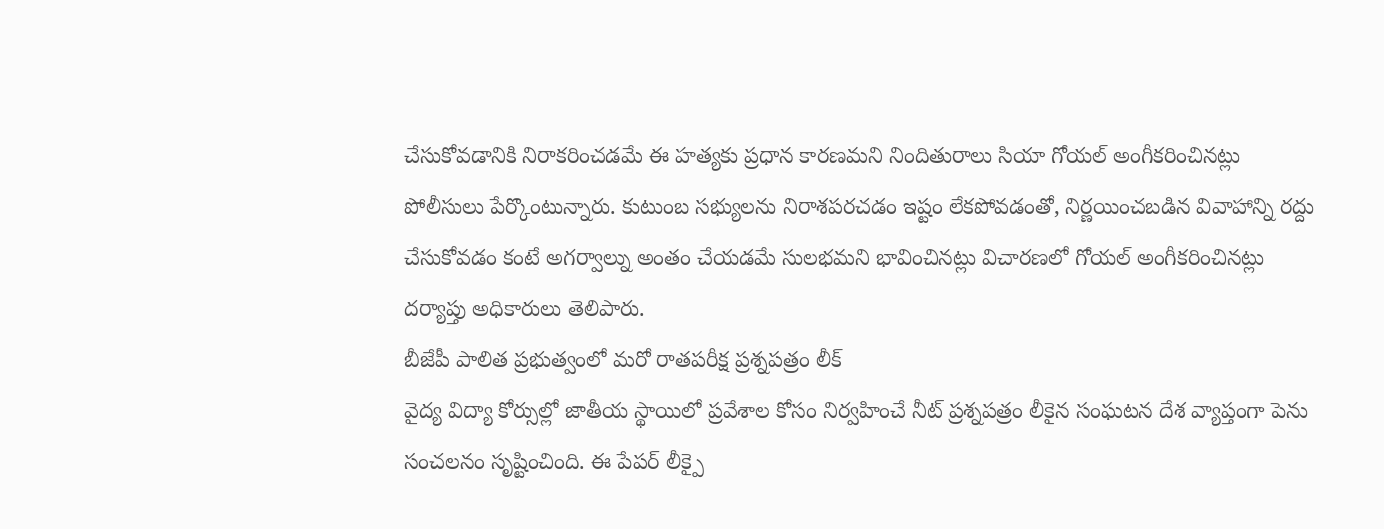చేసుకోవడానికి నిరాకరించడమే ఈ హత్యకు ప్రధాన కారణమని నిందితురాలు సియా గోయల్ అంగీకరించినట్లు పోలీసులు పేర్కొంటున్నారు. కుటుంబ సభ్యులను నిరాశపరచడం ఇష్టం లేకపోవడంతో, నిర్ణయించబడిన వివాహాన్ని రద్దు చేసుకోవడం కంటే అగర్వాల్ను అంతం చేయడమే సులభమని భావించినట్లు విచారణలో గోయల్ అంగీకరించినట్లు దర్యాప్తు అధికారులు తెలిపారు.
బీజేపీ పాలిత ప్రభుత్వంలో మరో రాతపరీక్ష ప్రశ్నపత్రం లీక్
వైద్య విద్యా కోర్సుల్లో జాతీయ స్థాయిలో ప్రవేశాల కోసం నిర్వహించే నీట్ ప్రశ్నపత్రం లీకైన సంఘటన దేశ వ్యాప్తంగా పెను సంచలనం సృష్టించింది. ఈ పేపర్ లీక్పై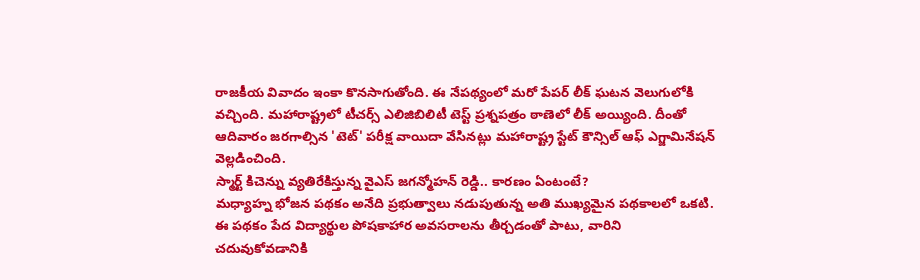రాజకీయ వివాదం ఇంకా కొనసాగుతోంది. ఈ నేపథ్యంలో మరో పేపర్ లీక్ ఘటన వెలుగులోకి వచ్చింది. మహారాష్ట్రలో టీచర్స్ ఎలిజిబిలిటీ టెస్ట్ ప్రశ్నపత్రం ఠాణెలో లీక్ అయ్యింది. దీంతో ఆదివారం జరగాల్సిన 'టెట్' పరీక్ష వాయిదా వేసినట్లు మహారాష్ట్ర స్టేట్ కౌన్సిల్ ఆఫ్ ఎగ్జామినేషన్ వెల్లడించింది.
స్మార్ట్ కిచెన్ను వ్యతిరేకిస్తున్న వైఎస్ జగన్మోహన్ రెడ్డి.. కారణం ఏంటంటే?
మధ్యాహ్న భోజన పథకం అనేది ప్రభుత్వాలు నడుపుతున్న అతి ముఖ్యమైన పథకాలలో ఒకటి. ఈ పథకం పేద విద్యార్థుల పోషకాహార అవసరాలను తీర్చడంతో పాటు, వారిని చదువుకోవడానికి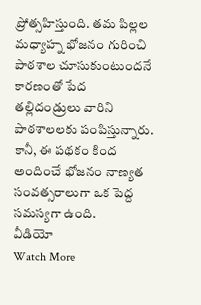ప్రోత్సహిస్తుంది. తమ పిల్లల మధ్యాహ్న భోజనం గురించి పాఠశాల చూసుకుంటుందనే కారణంతో పేద తల్లిదండ్రులు వారిని పాఠశాలలకు పంపిస్తున్నారు. కానీ, ఈ పథకం కింద అందించే భోజనం నాణ్యత సంవత్సరాలుగా ఒక పెద్ద సమస్యగా ఉంది.
వీడియో
Watch More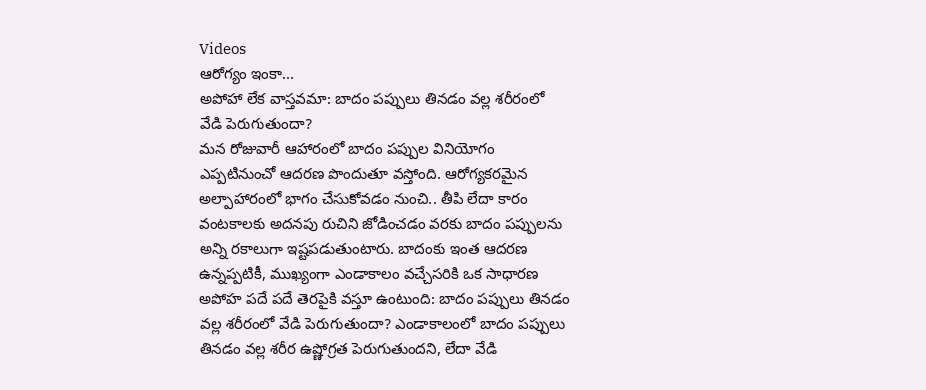Videos
ఆరోగ్యం ఇంకా...
అపోహా లేక వాస్తవమా: బాదం పప్పులు తినడం వల్ల శరీరంలో వేడి పెరుగుతుందా?
మన రోజువారీ ఆహారంలో బాదం పప్పుల వినియోగం ఎప్పటినుంచో ఆదరణ పొందుతూ వస్తోంది. ఆరోగ్యకరమైన అల్పాహారంలో భాగం చేసుకోవడం నుంచి.. తీపి లేదా కారం వంటకాలకు అదనపు రుచిని జోడించడం వరకు బాదం పప్పులను అన్ని రకాలుగా ఇష్టపడుతుంటారు. బాదంకు ఇంత ఆదరణ ఉన్నప్పటికీ, ముఖ్యంగా ఎండాకాలం వచ్చేసరికి ఒక సాధారణ అపోహ పదే పదే తెరపైకి వస్తూ ఉంటుంది: బాదం పప్పులు తినడం వల్ల శరీరంలో వేడి పెరుగుతుందా? ఎండాకాలంలో బాదం పప్పులు తినడం వల్ల శరీర ఉష్ణోగ్రత పెరుగుతుందని, లేదా వేడి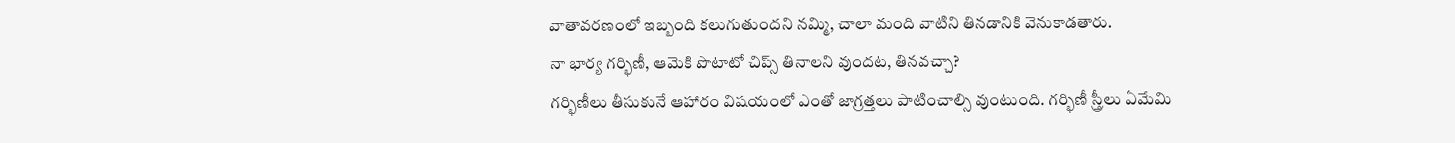వాతావరణంలో ఇబ్బంది కలుగుతుందని నమ్మి, చాలా మంది వాటిని తినడానికి వెనుకాడతారు.
నా భార్య గర్భిణీ, ఆమెకి పొటాటో చిప్స్ తినాలని వుందట, తినవచ్చా?
గర్భిణీలు తీసుకునే ఆహారం విషయంలో ఎంతో జాగ్రత్తలు పాటించాల్సి వుంటుంది. గర్భిణీ స్త్రీలు ఏమేమి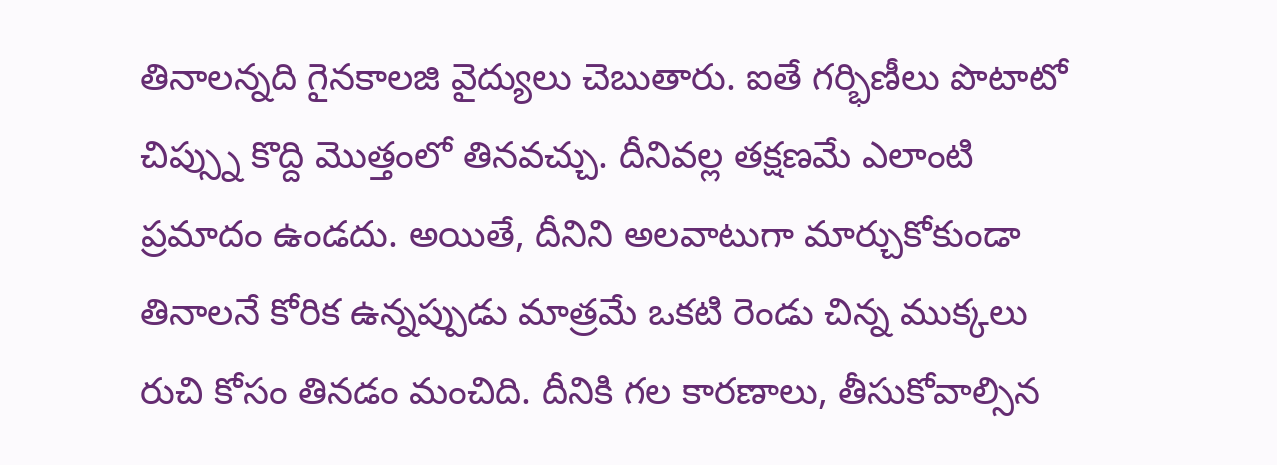తినాలన్నది గైనకాలజి వైద్యులు చెబుతారు. ఐతే గర్భిణీలు పొటాటో చిప్స్ను కొద్ది మొత్తంలో తినవచ్చు. దీనివల్ల తక్షణమే ఎలాంటి ప్రమాదం ఉండదు. అయితే, దీనిని అలవాటుగా మార్చుకోకుండా తినాలనే కోరిక ఉన్నప్పుడు మాత్రమే ఒకటి రెండు చిన్న ముక్కలు రుచి కోసం తినడం మంచిది. దీనికి గల కారణాలు, తీసుకోవాల్సిన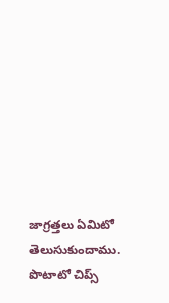జాగ్రత్తలు ఏమిటో తెలుసుకుందాము. పొటాటో చిప్స్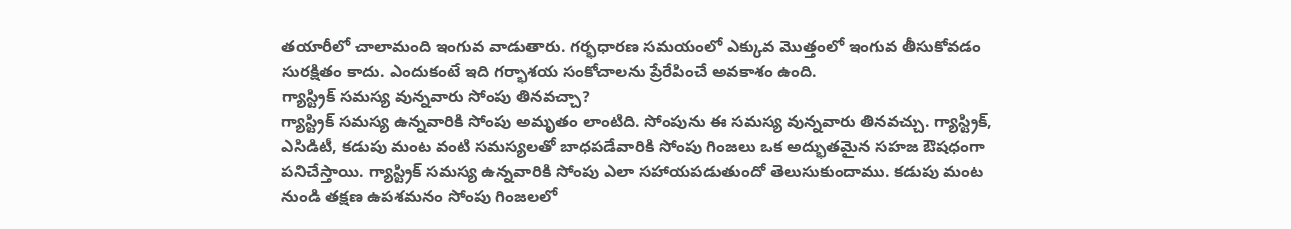తయారీలో చాలామంది ఇంగువ వాడుతారు. గర్భధారణ సమయంలో ఎక్కువ మొత్తంలో ఇంగువ తీసుకోవడం సురక్షితం కాదు. ఎందుకంటే ఇది గర్భాశయ సంకోచాలను ప్రేరేపించే అవకాశం ఉంది.
గ్యాస్ట్రిక్ సమస్య వున్నవారు సోంపు తినవచ్చా?
గ్యాస్ట్రిక్ సమస్య ఉన్నవారికి సోంపు అమృతం లాంటిది. సోంపును ఈ సమస్య వున్నవారు తినవచ్చు. గ్యాస్ట్రిక్, ఎసిడిటీ, కడుపు మంట వంటి సమస్యలతో బాధపడేవారికి సోంపు గింజలు ఒక అద్భుతమైన సహజ ఔషధంగా పనిచేస్తాయి. గ్యాస్ట్రిక్ సమస్య ఉన్నవారికి సోంపు ఎలా సహాయపడుతుందో తెలుసుకుందాము. కడుపు మంట నుండి తక్షణ ఉపశమనం సోంపు గింజలలో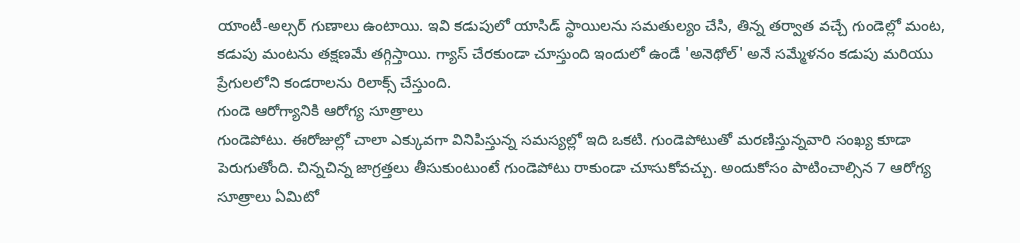యాంటీ-అల్సర్ గుణాలు ఉంటాయి. ఇవి కడుపులో యాసిడ్ స్థాయిలను సమతుల్యం చేసి, తిన్న తర్వాత వచ్చే గుండెల్లో మంట, కడుపు మంటను తక్షణమే తగ్గిస్తాయి. గ్యాస్ చేరకుండా చూస్తుంది ఇందులో ఉండే 'అనెథోల్' అనే సమ్మేళనం కడుపు మరియు ప్రేగులలోని కండరాలను రిలాక్స్ చేస్తుంది.
గుండె ఆరోగ్యానికి ఆరోగ్య సూత్రాలు
గుండెపోటు. ఈరోజుల్లో చాలా ఎక్కువగా వినిపిస్తున్న సమస్యల్లో ఇది ఒకటి. గుండెపోటుతో మరణిస్తున్నవారి సంఖ్య కూడా పెరుగుతోంది. చిన్నచిన్న జాగ్రత్తలు తీసుకుంటుంటే గుండెపోటు రాకుండా చూసుకోవచ్చు. అందుకోసం పాటించాల్సిన 7 ఆరోగ్య సూత్రాలు ఏమిటో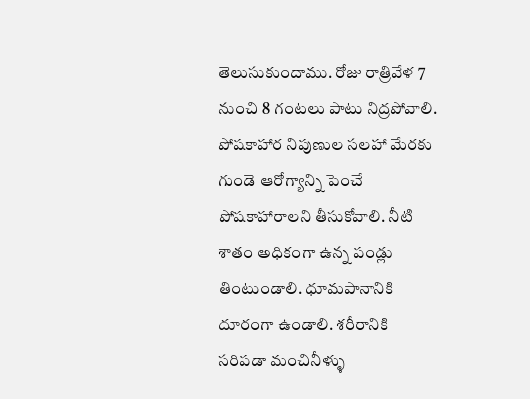తెలుసుకుందాము. రోజు రాత్రివేళ 7 నుంచి 8 గంటలు పాటు నిద్రపోవాలి. పోషకాహార నిపుణుల సలహా మేరకు గుండె ఆరోగ్యాన్ని పెంచే పోషకాహారాలని తీసుకోవాలి. నీటి శాతం అధికంగా ఉన్న పండ్లు తింటుండాలి. ధూమపానానికి దూరంగా ఉండాలి. శరీరానికి సరిపడా మంచినీళ్ళు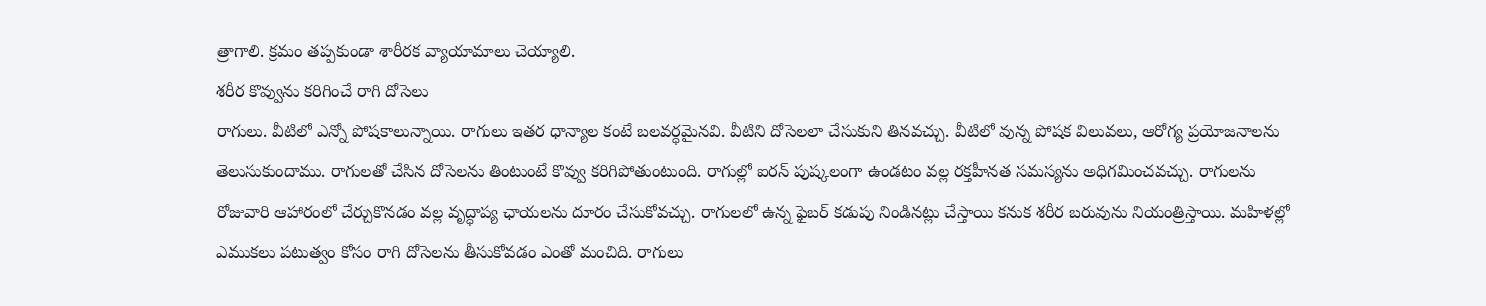త్రాగాలి. క్రమం తప్పకుండా శారీరక వ్యాయామాలు చెయ్యాలి.
శరీర కొవ్వును కరిగించే రాగి దోసెలు
రాగులు. వీటిలో ఎన్నో పోషకాలున్నాయి. రాగులు ఇతర ధాన్యాల కంటే బలవర్ధమైనవి. వీటిని దోసెలలా చేసుకుని తినవచ్చు. వీటిలో వున్న పోషక విలువలు, ఆరోగ్య ప్రయోజనాలను తెలుసుకుందాము. రాగులతో చేసిన దోసెలను తింటుంటే కొవ్వు కరిగిపోతుంటుంది. రాగుల్లో ఐరన్ పుష్కలంగా ఉండటం వల్ల రక్తహీనత సమస్యను అధిగమించవచ్చు. రాగులను రోజువారి ఆహారంలో చేర్చుకొనడం వల్ల వృద్ధాప్య ఛాయలను దూరం చేసుకోవచ్చు. రాగులలో ఉన్న ఫైబర్ కడుపు నిండినట్లు చేస్తాయి కనుక శరీర బరువును నియంత్రిస్తాయి. మహిళల్లో ఎముకలు పటుత్వం కోసం రాగి దోసెలను తీసుకోవడం ఎంతో మంచిది. రాగులు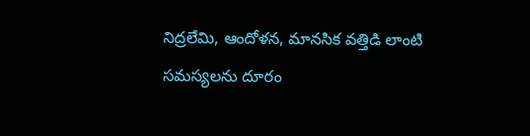నిద్రలేమి, ఆందోళన, మానసిక వత్తిడి లాంటి సమస్యలను దూరం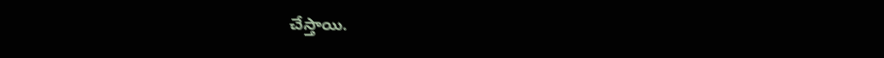చేస్తాయి.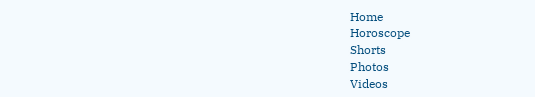Home
Horoscope
Shorts
Photos
Videos